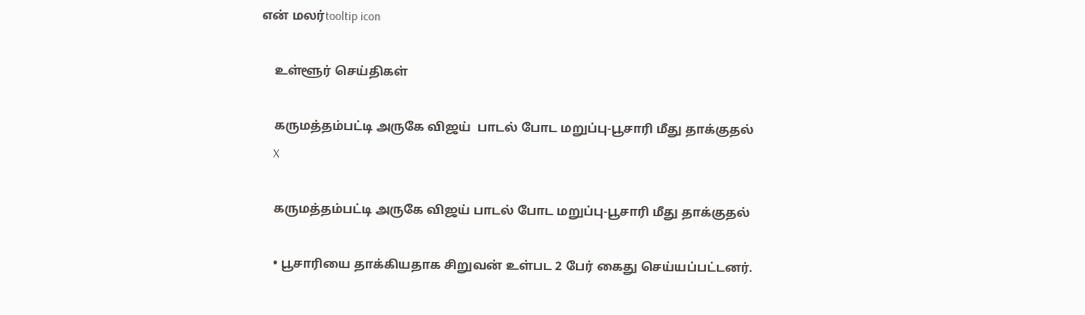என் மலர்tooltip icon

    உள்ளூர் செய்திகள்

    கருமத்தம்பட்டி அருகே விஜய்  பாடல் போட மறுப்பு-பூசாரி மீது தாக்குதல்
    X

    கருமத்தம்பட்டி அருகே விஜய் பாடல் போட மறுப்பு-பூசாரி மீது தாக்குதல்

    • பூசாரியை தாக்கியதாக சிறுவன் உள்பட 2 பேர் கைது செய்யப்பட்டனர்.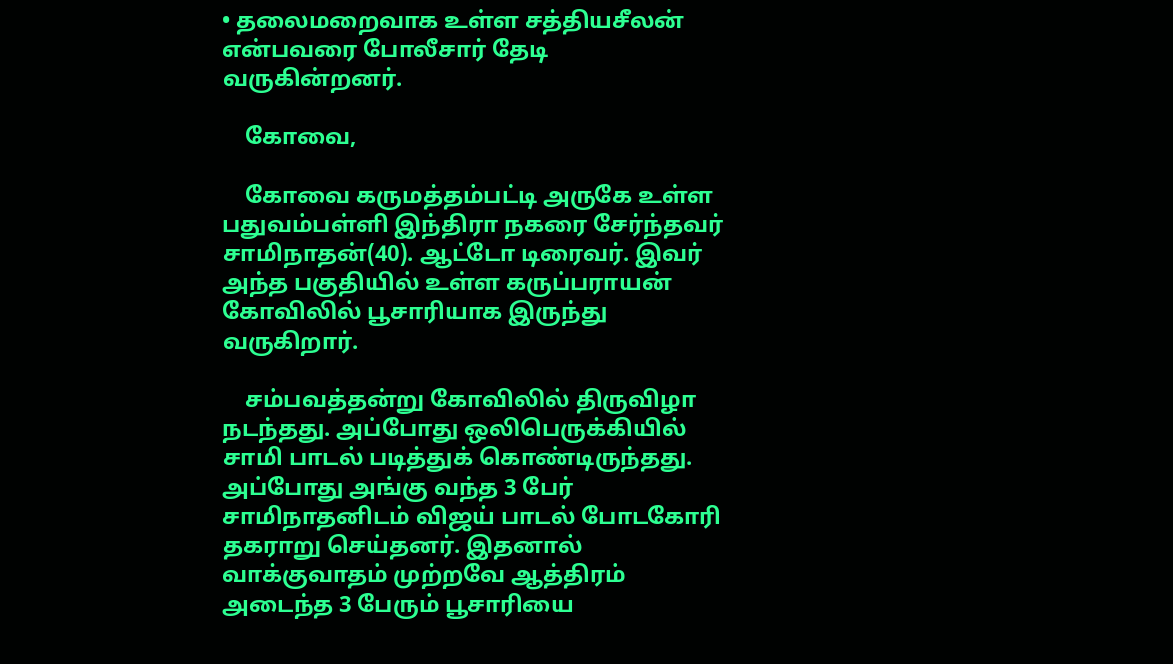• தலைமறைவாக உள்ள சத்தியசீலன் என்பவரை போலீசார் தேடி வருகின்றனர்.

    கோவை,

    கோவை கருமத்தம்பட்டி அருகே உள்ள பதுவம்பள்ளி இந்திரா நகரை சேர்ந்தவர் சாமிநாதன்(40). ஆட்டோ டிரைவர். இவர் அந்த பகுதியில் உள்ள கருப்பராயன் கோவிலில் பூசாரியாக இருந்து வருகிறார்.

    சம்பவத்தன்று கோவிலில் திருவிழா நடந்தது. அப்போது ஒலிபெருக்கியில் சாமி பாடல் படித்துக் கொண்டிருந்தது. அப்போது அங்கு வந்த 3 பேர் சாமிநாதனிடம் விஜய் பாடல் போடகோரி தகராறு செய்தனர். இதனால் வாக்குவாதம் முற்றவே ஆத்திரம் அடைந்த 3 பேரும் பூசாரியை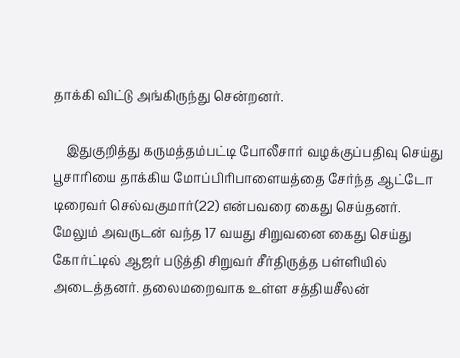தாக்கி விட்டு அங்கிருந்து சென்றனர்.

    இதுகுறித்து கருமத்தம்பட்டி போலீசார் வழக்குப்பதிவு செய்து பூசாரியை தாக்கிய மோப்பிரிபாளையத்தை சேர்ந்த ஆட்டோ டிரைவர் செல்வகுமார்(22) என்பவரை கைது செய்தனர். மேலும் அவருடன் வந்த 17 வயது சிறுவனை கைது செய்து கோர்ட்டில் ஆஜர் படுத்தி சிறுவர் சீர்திருத்த பள்ளியில் அடைத்தனர். தலைமறைவாக உள்ள சத்தியசீலன்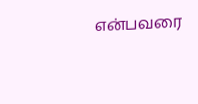என்பவரை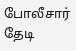போலீசார் தேடி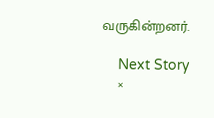வருகின்றனர்.

    Next Story
    ×